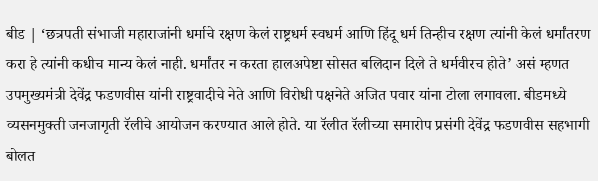बीड | ‘छत्रपती संभाजी महाराजांनी धर्माचे रक्षण केलं राष्ट्रधर्म स्वधर्म आणि हिंदू धर्म तिन्हीच रक्षण त्यांनी केलं धर्मांतरण करा हे त्यांनी कधीच मान्य केलं नाही. धर्मांतर न करता हालअपेष्टा सोसत बलिदान दिले ते धर्मवीरच होते’ असं म्हणत उपमुख्यमंत्री देवेंद्र फडणवीस यांनी राष्ट्रवादीचे नेते आणि विरोधी पक्षनेते अजित पवार यांना टोला लगावला. बीडमध्ये व्यसनमुक्ती जनजागृती रॅलीचे आयोजन करण्यात आले होते. या रॅलीत रॅलीच्या समारोप प्रसंगी देवेंद्र फडणवीस सहभागी बोलत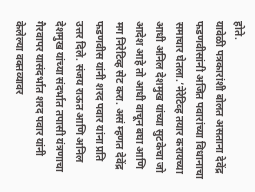होते.
यावेळी पत्रकारांशी बोलत असताना देवेंद्र फडणवीसांनी अजित पवारांच्या विधानाचा समाचार घेतला.’नेरेटिव्ह तयार करायच्या आधी अनिल देशमुख यांच्या सुटकेचा जो आदेश आहे तो आधी वाचून बघा आणि मग निरेटिव्ह सेट करा. असं म्हणत देवेंद्र फडणवीस यांनी शरद पवार यांना प्रति उत्तर दिले. संजय राऊत आणि अनिल देशमुख यांच्या संदर्भात तपासी यंत्रणाचा गैरवापर यासंदर्भात शरद पवार यांनी केलेल्या वक्तव्यावर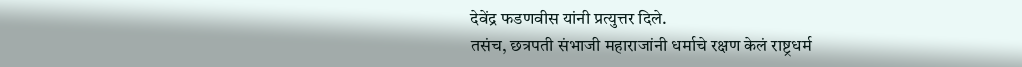देवेंद्र फडणवीस यांनी प्रत्युत्तर दिले.
तसंच, छत्रपती संभाजी महाराजांनी धर्माचे रक्षण केलं राष्ट्रधर्म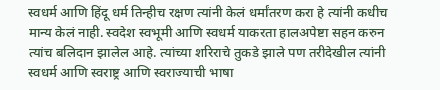स्वधर्म आणि हिंदू धर्म तिन्हीच रक्षण त्यांनी केलं धर्मांतरण करा हे त्यांनी कधीच मान्य केलं नाही. स्वदेश स्वभूमी आणि स्वधर्म याकरता हालअपेष्टा सहन करुन त्यांच बलिदान झालेल आहे. त्यांच्या शरिराचे तुकडे झाले पण तरीदेखील त्यांनी स्वधर्म आणि स्वराष्ट्र आणि स्वराज्याची भाषा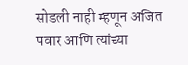सोडली नाही म्हणून अजित पवार आणि त्यांच्या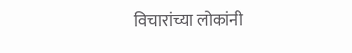विचारांच्या लोकांनी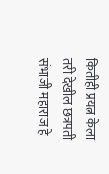कितीही प्रयत्न केला तरी देखील छत्रपती संभाजी महाराज हे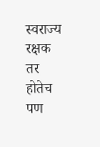स्वराज्य रक्षक तर होतेच पण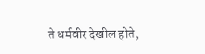ते धर्मवीर देखील होते,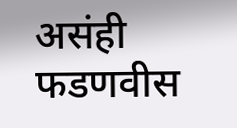असंही फडणवीस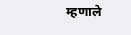म्हणाले